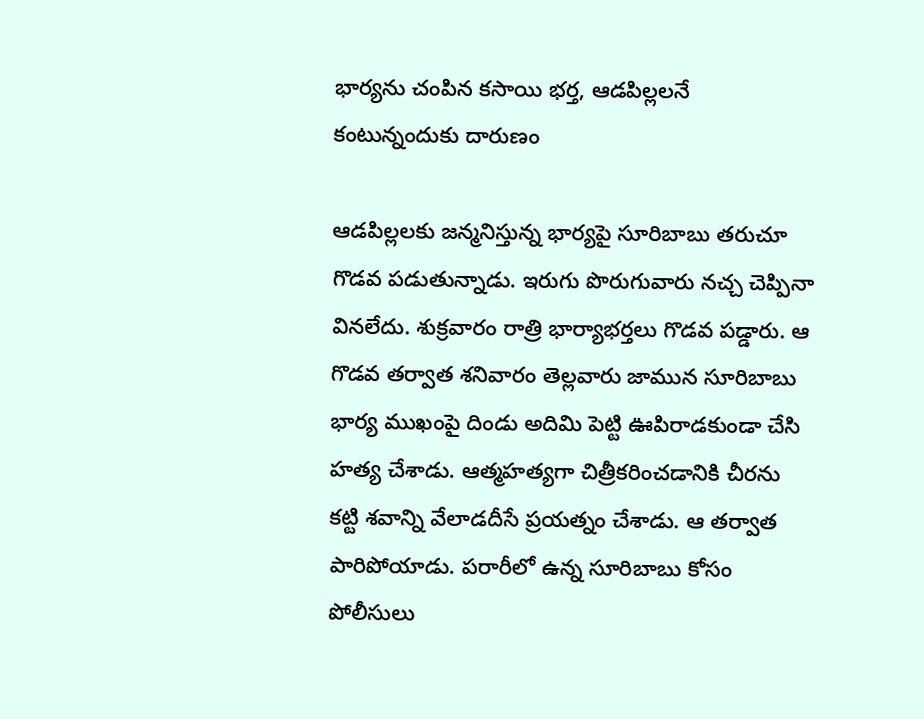భార్యను చంపిన కసాయి భర్త, ఆడపిల్లలనే కంటున్నందుకు దారుణం

ఆడపిల్లలకు జన్మనిస్తున్న భార్యపై సూరిబాబు తరుచూ గొడవ పడుతున్నాడు. ఇరుగు పొరుగువారు నచ్చ చెప్పినా వినలేదు. శుక్రవారం రాత్రి భార్యాభర్తలు గొడవ పడ్డారు. ఆ గొడవ తర్వాత శనివారం తెల్లవారు జామున సూరిబాబు భార్య ముఖంపై దిండు అదిమి పెట్టి ఊపిరాడకుండా చేసి హత్య చేశాడు. ఆత్మహత్యగా చిత్రీకరించడానికి చీరను కట్టి శవాన్ని వేలాడదీసే ప్రయత్నం చేశాడు. ఆ తర్వాత పారిపోయాడు. పరారీలో ఉన్న సూరిబాబు కోసం పోలీసులు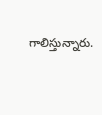గాలిస్తున్నారు.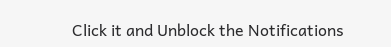Click it and Unblock the Notifications